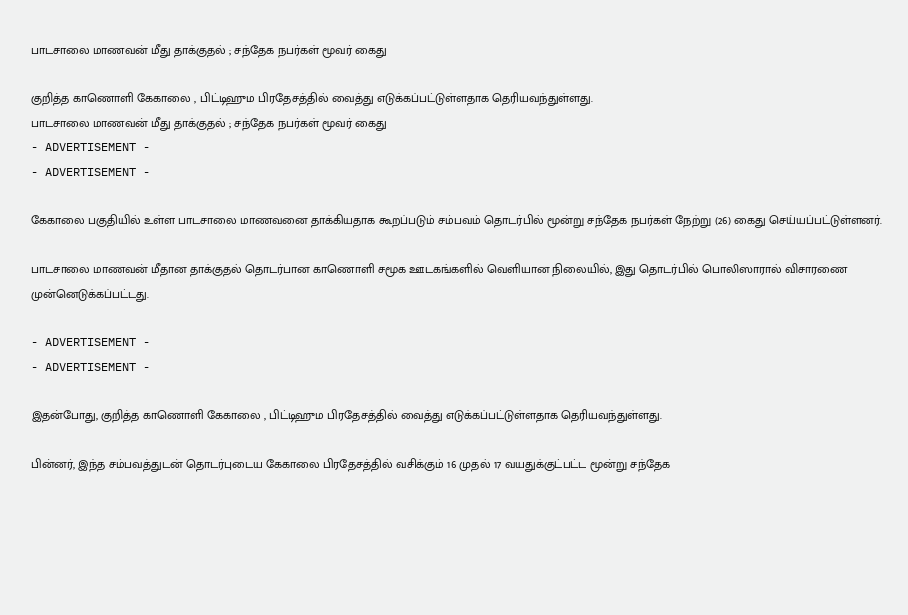பாடசாலை மாணவன் மீது தாக்குதல் ; சந்தேக நபர்கள் மூவர் கைது

குறித்த காணொளி கேகாலை , பிட்டிஹும பிரதேசத்தில் வைத்து எடுக்கப்பட்டுள்ளதாக தெரியவந்துள்ளது.
பாடசாலை மாணவன் மீது தாக்குதல் ; சந்தேக நபர்கள் மூவர் கைது
- ADVERTISEMENT -
- ADVERTISEMENT -

கேகாலை பகுதியில் உள்ள பாடசாலை மாணவனை தாக்கியதாக கூறப்படும் சம்பவம் தொடர்பில் மூன்று சந்தேக நபர்கள் நேற்று (26) கைது செய்யப்பட்டுள்ளனர்.

பாடசாலை மாணவன் மீதான தாக்குதல் தொடர்பான காணொளி சமூக ஊடகங்களில் வெளியான நிலையில், இது தொடர்பில் பொலிஸாரால் விசாரணை முன்னெடுக்கப்பட்டது.

- ADVERTISEMENT -
- ADVERTISEMENT -

இதன்போது, குறித்த காணொளி கேகாலை , பிட்டிஹும பிரதேசத்தில் வைத்து எடுக்கப்பட்டுள்ளதாக தெரியவந்துள்ளது.

பின்னர், இந்த சம்பவத்துடன் தொடர்புடைய கேகாலை பிரதேசத்தில் வசிக்கும் 16 முதல் 17 வயதுக்குட்பட்ட மூன்று சந்தேக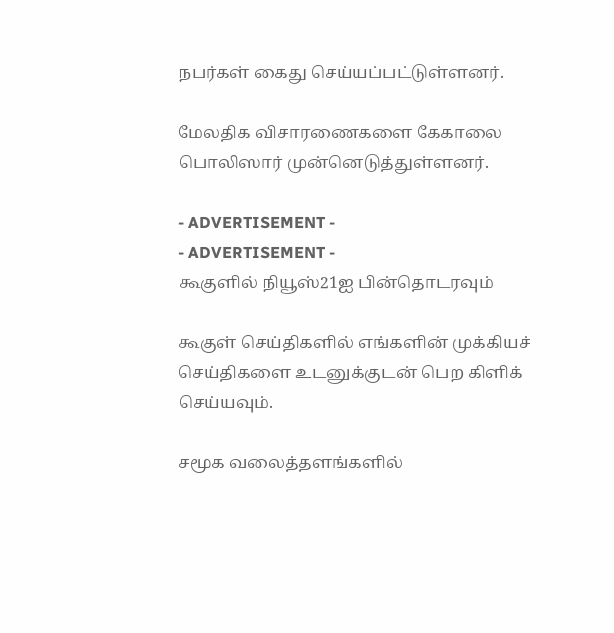நபர்கள் கைது செய்யப்பட்டுள்ளனர்.

மேலதிக விசாரணைகளை கேகாலை பொலிஸார் முன்னெடுத்துள்ளனர்.

- ADVERTISEMENT -
- ADVERTISEMENT -
கூகுளில் நியூஸ்21ஐ பின்தொடரவும்

கூகுள் செய்திகளில் எங்களின் முக்கியச் செய்திகளை உடனுக்குடன் பெற கிளிக் செய்யவும்.

சமூக வலைத்தளங்களில்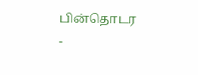பின்தொடர
-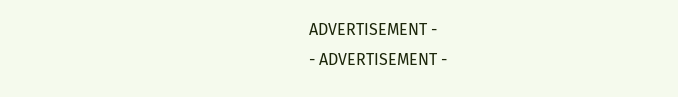ADVERTISEMENT -
- ADVERTISEMENT -